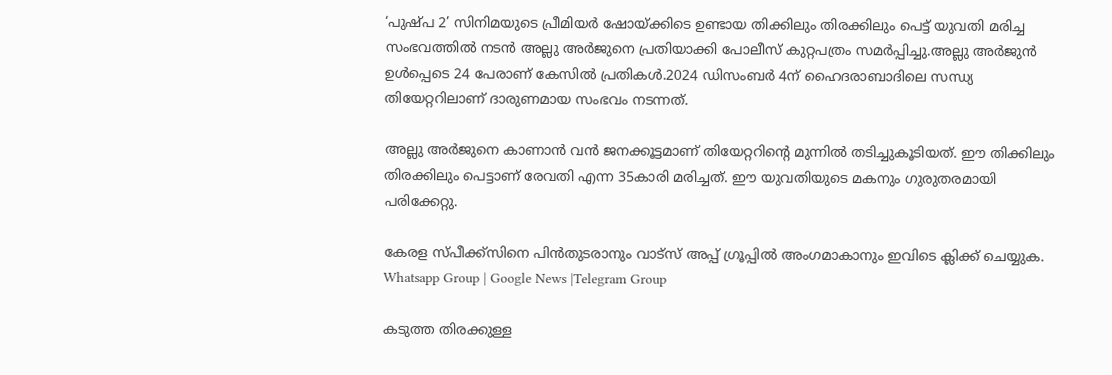‘പുഷ്പ 2’ സിനിമയുടെ പ്രീമിയർ ഷോയ്ക്കിടെ ഉണ്ടായ തിക്കിലും തിരക്കിലും പെട്ട് യുവതി മരിച്ച സംഭവത്തില്‍ നടൻ അല്ലു അർജുനെ പ്രതിയാക്കി പോലീസ് കുറ്റപത്രം സമർപ്പിച്ചു.അല്ലു അർജുൻ ഉള്‍പ്പെടെ 24 പേരാണ് കേസില്‍ പ്രതികള്‍.2024 ഡിസംബർ 4ന് ഹൈദരാബാദിലെ സന്ധ്യ തിയേറ്ററിലാണ് ദാരുണമായ സംഭവം നടന്നത്.

അല്ലു അർജുനെ കാണാൻ വൻ ജനക്കൂട്ടമാണ് തിയേറ്ററിന്റെ മുന്നില്‍ തടിച്ചുകൂടിയത്. ഈ തിക്കിലും തിരക്കിലും പെട്ടാണ് രേവതി എന്ന 35കാരി മരിച്ചത്. ഈ യുവതിയുടെ മകനും ഗുരുതരമായി പരിക്കേറ്റു.

കേരള സ്പീക്ക്സിനെ പിൻതുടരാനും വാട്സ് അപ്പ് ഗ്രൂപ്പിൽ അംഗമാകാനും ഇവിടെ ക്ലിക്ക് ചെയ്യുക. Whatsapp Group | Google News |Telegram Group

കടുത്ത തിരക്കുള്ള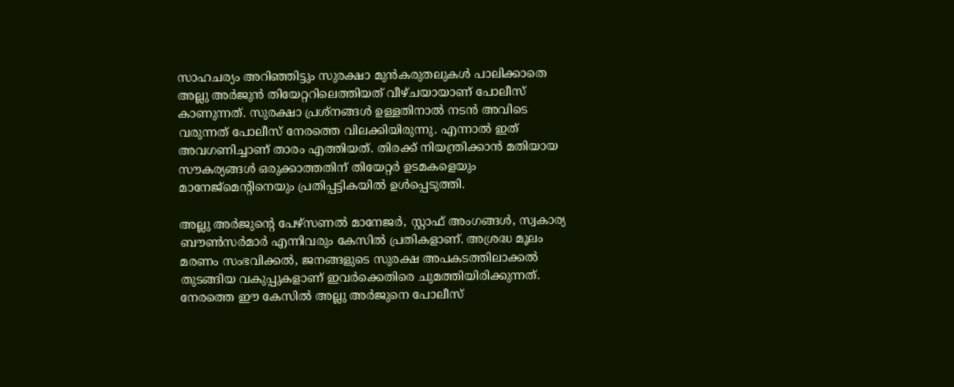സാഹചര്യം അറിഞ്ഞിട്ടും സുരക്ഷാ മുൻകരുതലുകള്‍ പാലിക്കാതെ അല്ലു അർജുൻ തിയേറ്ററിലെത്തിയത് വീഴ്ചയായാണ് പോലീസ് കാണുന്നത്. സുരക്ഷാ പ്രശ്നങ്ങള്‍ ഉള്ളതിനാല്‍ നടൻ അവിടെ വരുന്നത് പോലീസ് നേരത്തെ വിലക്കിയിരുന്നു. എന്നാല്‍ ഇത് അവഗണിച്ചാണ് താരം എത്തിയത്. തിരക്ക് നിയന്ത്രിക്കാൻ മതിയായ സൗകര്യങ്ങള്‍ ഒരുക്കാത്തതിന് തിയേറ്റർ ഉടമകളെയും മാനേജ്‌മെന്റിനെയും പ്രതിപ്പട്ടികയില്‍ ഉള്‍പ്പെടുത്തി.

അല്ലു അർജുന്റെ പേഴ്സണല്‍ മാനേജർ, സ്റ്റാഫ് അംഗങ്ങള്‍, സ്വകാര്യ ബൗണ്‍സർമാർ എന്നിവരും കേസില്‍ പ്രതികളാണ്. അശ്രദ്ധ മൂലം മരണം സംഭവിക്കല്‍, ജനങ്ങളുടെ സുരക്ഷ അപകടത്തിലാക്കല്‍ തുടങ്ങിയ വകുപ്പുകളാണ് ഇവർക്കെതിരെ ചുമത്തിയിരിക്കുന്നത്. നേരത്തെ ഈ കേസില്‍ അല്ലു അർജുനെ പോലീസ്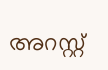അറസ്റ്റ്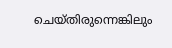ചെയ്തിരുന്നെങ്കിലും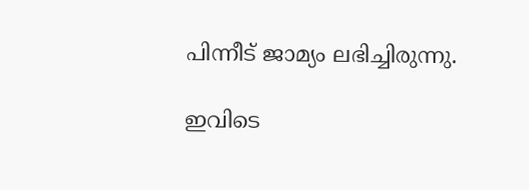പിന്നീട് ജാമ്യം ലഭിച്ചിരുന്നു.

ഇവിടെ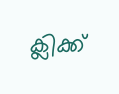ക്ലിക്ക്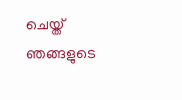ചെയ്ത് ഞങ്ങളുടെ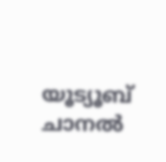യൂട്യൂബ് ചാനൽ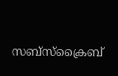സബ്സ്ക്രൈബ്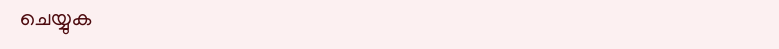ചെയ്യുക